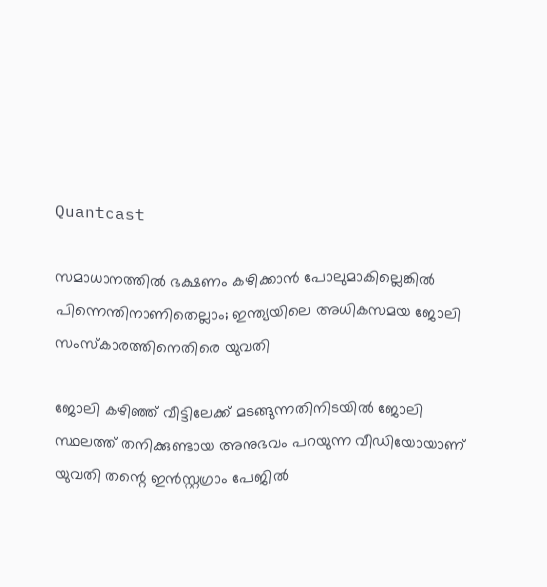Quantcast

സമാധാനത്തിൽ ഭക്ഷണം കഴിക്കാൻ പോലുമാകില്ലെങ്കിൽ പിന്നെന്തിനാണിതെല്ലാം; ഇന്ത്യയിലെ അധികസമയ ജോലി സംസ്‌കാരത്തിനെതിരെ യുവതി

ജോലി കഴിഞ്ഞ് വീട്ടിലേക്ക് മടങ്ങുന്നതിനിടയിൽ ജോലി സ്ഥലത്ത് തനിക്കുണ്ടായ അനുഭവം പറയുന്ന വീഡിയോയാണ് യുവതി തന്റെ ഇൻസ്റ്റഗ്രാം പേജിൽ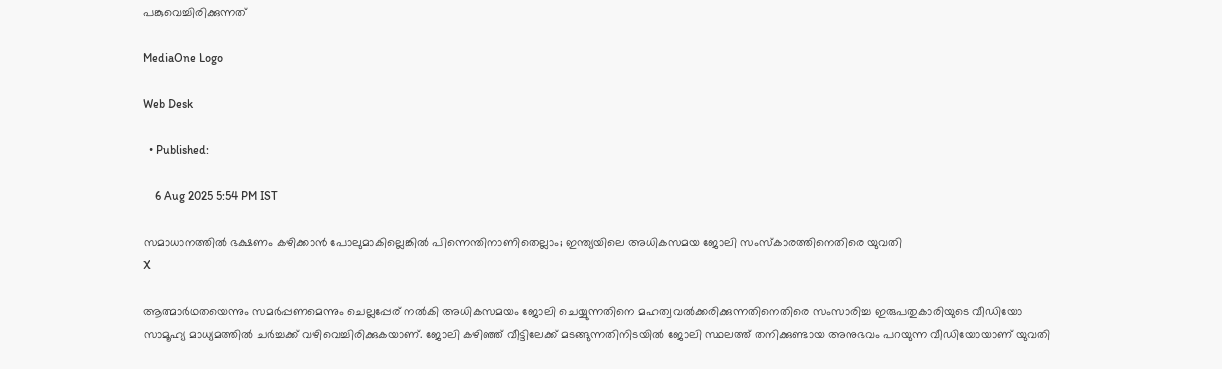പങ്കുവെച്ചിരിക്കുന്നത്

MediaOne Logo

Web Desk

  • Published:

    6 Aug 2025 5:54 PM IST

സമാധാനത്തിൽ ഭക്ഷണം കഴിക്കാൻ പോലുമാകില്ലെങ്കിൽ പിന്നെന്തിനാണിതെല്ലാം; ഇന്ത്യയിലെ അധികസമയ ജോലി സംസ്‌കാരത്തിനെതിരെ യുവതി
X

ആത്മാർഥതയെന്നും സമർപ്പണമെന്നും ചെല്ലപ്പേര് നൽകി അധികസമയം ജോലി ചെയ്യുന്നതിനെ മഹത്വവൽക്കരിക്കുന്നതിനെതിരെ സംസാരിച്ച ഇരുപതുകാരിയുടെ വീഡിയോ സാമൂഹ്യ മാധ്യമത്തിൽ ചർച്ചക്ക് വഴിവെച്ചിരിക്കുകയാണ്. ജോലി കഴിഞ്ഞ് വീട്ടിലേക്ക് മടങ്ങുന്നതിനിടയിൽ ജോലി സ്ഥലത്ത് തനിക്കുണ്ടായ അനുഭവം പറയുന്ന വീഡിയോയാണ് യുവതി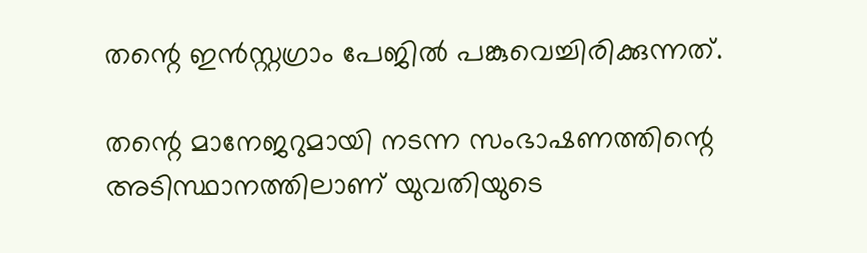തന്റെ ഇൻസ്റ്റഗ്രാം പേജിൽ പങ്കുവെച്ചിരിക്കുന്നത്.

തന്റെ മാനേജറുമായി നടന്ന സംഭാഷണത്തിന്റെ അടിസ്ഥാനത്തിലാണ് യുവതിയുടെ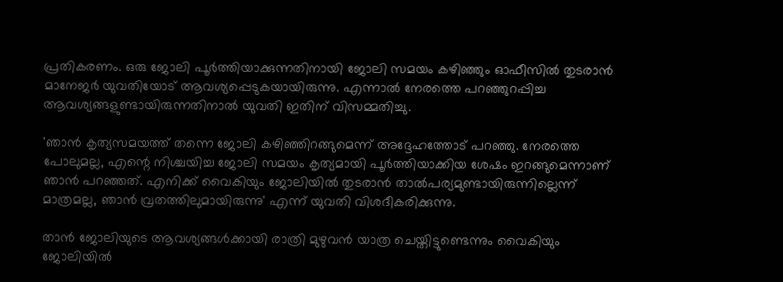പ്രതികരണം. ഒരു ജോലി പൂർത്തിയാക്കുന്നതിനായി ജോലി സമയം കഴിഞ്ഞും ഓഫീസിൽ തുടരാൻ മാനേജർ യുവതിയോട് ആവശ്യപ്പെടുകയായിരുന്നു. എന്നാൽ നേരത്തെ പറഞ്ഞുറപ്പിച്ച ആവശ്യങ്ങളുണ്ടായിരുന്നതിനാൽ യുവതി ഇതിന് വിസമ്മതിച്ചു.

'ഞാൻ കൃത്യസമയത്ത് തന്നെ ജോലി കഴിഞ്ഞിറങ്ങുമെന്ന് അദ്ദേഹത്തോട് പറഞ്ഞു. നേരത്തെ പോലുമല്ല, എന്റെ നിശ്ചയിച്ച ജോലി സമയം കൃത്യമായി പൂർത്തിയാക്കിയ ശേഷം ഇറങ്ങുമെന്നാണ് ഞാൻ പറഞ്ഞത്. എനിക്ക് വൈകിയും ജോലിയിൽ തുടരാൻ താൽപര്യമുണ്ടായിരുന്നില്ലെന്ന് മാത്രമല്ല, ഞാൻ വ്രതത്തിലുമായിരുന്നു' എന്ന് യുവതി വിശദീകരിക്കുന്നു.

താൻ ജോലിയുടെ ആവശ്യങ്ങൾക്കായി രാത്രി മുഴുവൻ യാത്ര ചെയ്തിട്ടുണ്ടെന്നും വൈകിയും ജോലിയിൽ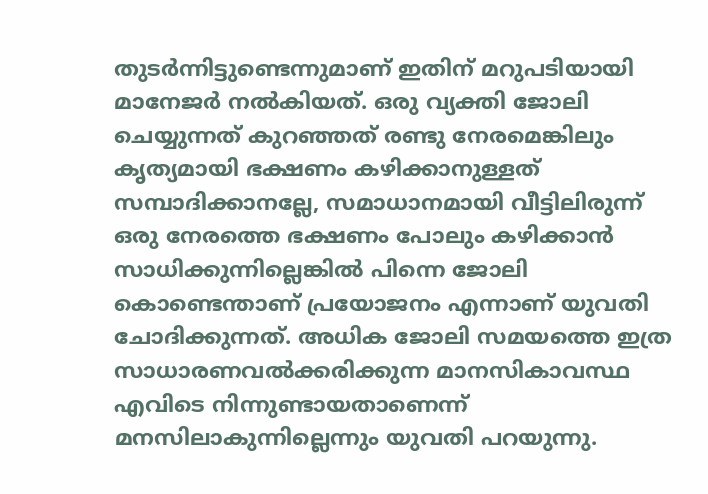തുടർന്നിട്ടുണ്ടെന്നുമാണ് ഇതിന് മറുപടിയായി മാനേജർ നൽകിയത്. ഒരു വ്യക്തി ജോലി ചെയ്യുന്നത് കുറഞ്ഞത് രണ്ടു നേരമെങ്കിലും കൃത്യമായി ഭക്ഷണം കഴിക്കാനുള്ളത് സമ്പാദിക്കാനല്ലേ, സമാധാനമായി വീട്ടിലിരുന്ന് ഒരു നേരത്തെ ഭക്ഷണം പോലും കഴിക്കാൻ സാധിക്കുന്നില്ലെങ്കിൽ പിന്നെ ജോലി കൊണ്ടെന്താണ് പ്രയോജനം എന്നാണ് യുവതി ചോദിക്കുന്നത്. അധിക ജോലി സമയത്തെ ഇത്ര സാധാരണവൽക്കരിക്കുന്ന മാനസികാവസ്ഥ എവിടെ നിന്നുണ്ടായതാണെന്ന് മനസിലാകുന്നില്ലെന്നും യുവതി പറയുന്നു.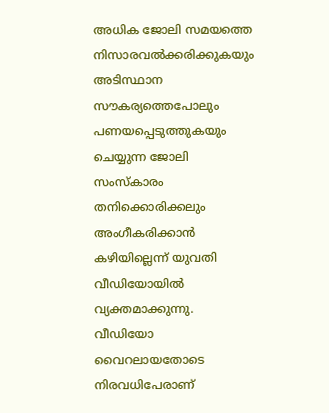അധിക ജോലി സമയത്തെ നിസാരവൽക്കരിക്കുകയും അടിസ്ഥാന സൗകര്യത്തെപോലും പണയപ്പെടുത്തുകയും ചെയ്യുന്ന ജോലി സംസ്‌കാരം തനിക്കൊരിക്കലും അംഗീകരിക്കാൻ കഴിയില്ലെന്ന് യുവതി വീഡിയോയിൽ വ്യക്തമാക്കുന്നു. വീഡിയോ വൈറലായതോടെ നിരവധിപേരാണ്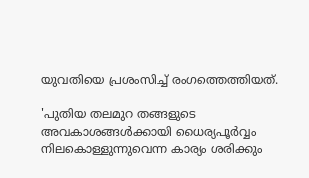യുവതിയെ പ്രശംസിച്ച് രംഗത്തെത്തിയത്.

'പുതിയ തലമുറ തങ്ങളുടെ അവകാശങ്ങൾക്കായി ധൈര്യപൂർവ്വം നിലകൊള്ളുന്നുവെന്ന കാര്യം ശരിക്കും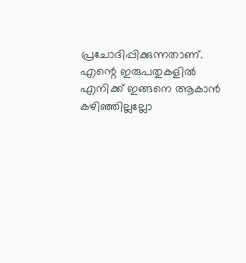പ്രചോദിപ്പിക്കുന്നതാണ്. എന്റെ ഇരുപതുകളിൽ എനിക്ക് ഇങ്ങനെ ആകാൻ കഴിഞ്ഞില്ലല്ലോ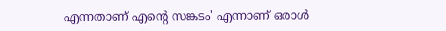എന്നതാണ് എന്റെ സങ്കടം' എന്നാണ് ഒരാൾ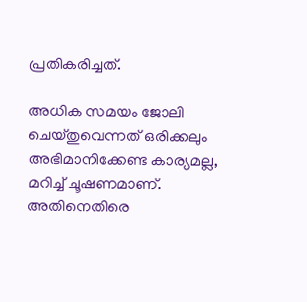പ്രതികരിച്ചത്.

അധിക സമയം ജോലി ചെയ്തുവെന്നത് ഒരിക്കലും അഭിമാനിക്കേണ്ട കാര്യമല്ല, മറിച്ച് ചൂഷണമാണ്. അതിനെതിരെ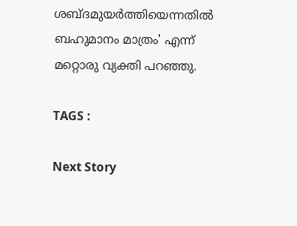ശബ്ദമുയർത്തിയെന്നതിൽ ബഹുമാനം മാത്രം' എന്ന് മറ്റൊരു വ്യക്തി പറഞ്ഞു.

TAGS :

Next Story